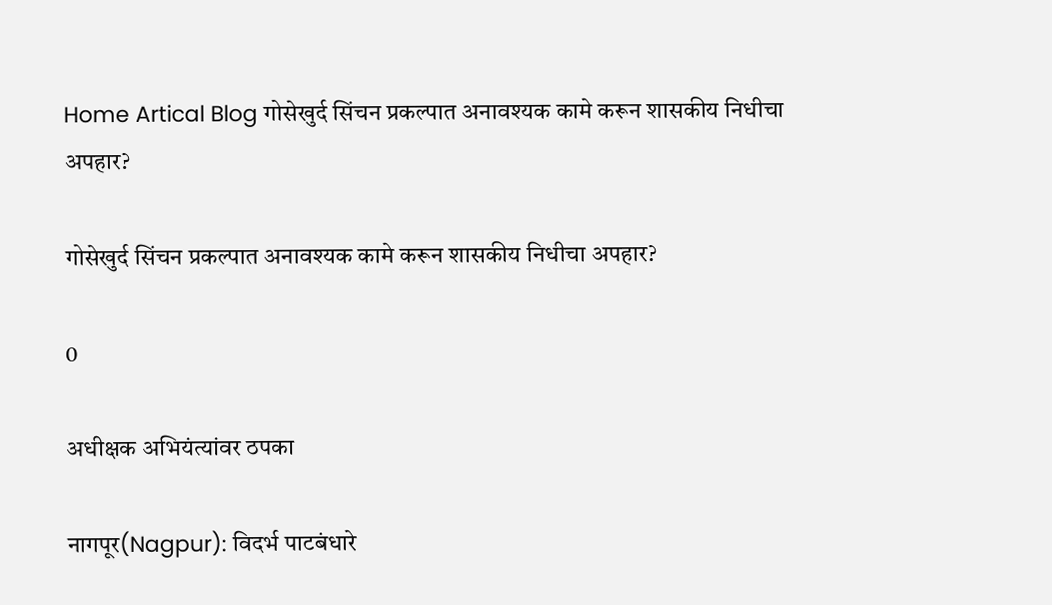Home Artical Blog गोसेखुर्द सिंचन प्रकल्पात अनावश्यक कामे करून शासकीय निधीचा अपहार?

गोसेखुर्द सिंचन प्रकल्पात अनावश्यक कामे करून शासकीय निधीचा अपहार?

0

अधीक्षक अभियंत्यांवर ठपका

नागपूर(Nagpur): विदर्भ पाटबंधारे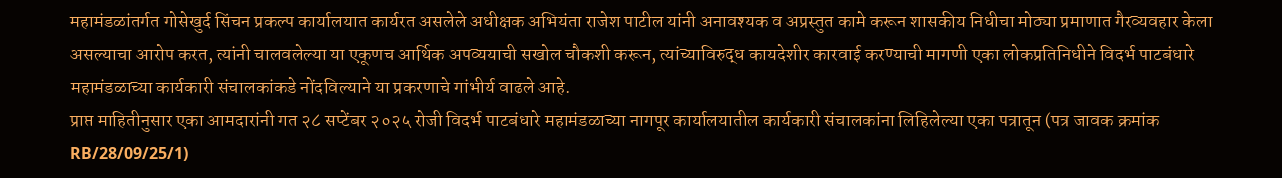महामंडळांतर्गत गोसेखुर्द सिंचन प्रकल्प कार्यालयात कार्यरत असलेले अधीक्षक अभियंता राजेश पाटील यांनी अनावश्यक व अप्रस्तुत कामे करून शासकीय निधीचा मोठ्या प्रमाणात गैरव्यवहार केला असल्याचा आरोप करत, त्यांनी चालवलेल्या या एकूणच आर्थिक अपव्ययाची सखोल चौकशी करून, त्यांच्याविरुद्ध कायदेशीर कारवाई करण्याची मागणी एका लोकप्रतिनिधीने विदर्भ पाटबंधारे महामंडळाच्या कार्यकारी संचालकांकडे नोंदविल्याने या प्रकरणाचे गांभीर्य वाढले आहे.
प्राप्त माहितीनुसार एका आमदारांनी गत २८ सप्टेंबर २०२५ रोजी विदर्भ पाटबंधारे महामंडळाच्या नागपूर कार्यालयातील कार्यकारी संचालकांना लिहिलेल्या एका पत्रातून (पत्र जावक क्रमांक RB/28/09/25/1)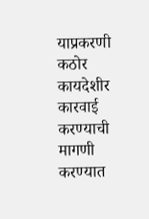याप्रकरणी कठोर कायदेशीर कारवाई करण्याची मागणी करण्यात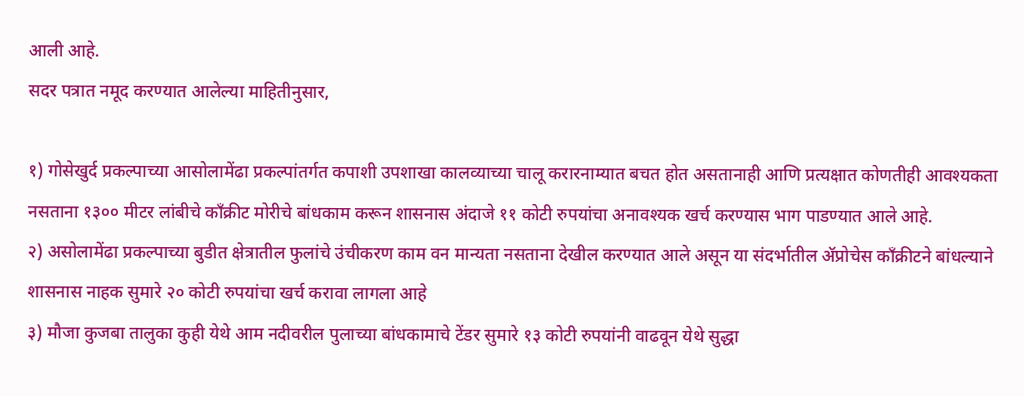आली आहे.
सदर पत्रात नमूद करण्यात आलेल्या माहितीनुसार,

१) गोसेखुर्द प्रकल्पाच्या आसोलामेंढा प्रकल्पांतर्गत कपाशी उपशाखा कालव्याच्या चालू करारनाम्यात बचत होत असतानाही आणि प्रत्यक्षात कोणतीही आवश्यकता नसताना १३०० मीटर लांबीचे काँक्रीट मोरीचे बांधकाम करून शासनास अंदाजे ११ कोटी रुपयांचा अनावश्यक खर्च करण्यास भाग पाडण्यात आले आहे.
२) असोलामेंढा प्रकल्पाच्या बुडीत क्षेत्रातील फुलांचे उंचीकरण काम वन मान्यता नसताना देखील करण्यात आले असून या संदर्भातील ॲप्रोचेस काँक्रीटने बांधल्याने शासनास नाहक सुमारे २० कोटी रुपयांचा खर्च करावा लागला आहे
३) मौजा कुजबा तालुका कुही येथे आम नदीवरील पुलाच्या बांधकामाचे टेंडर सुमारे १३ कोटी रुपयांनी वाढवून येथे सुद्धा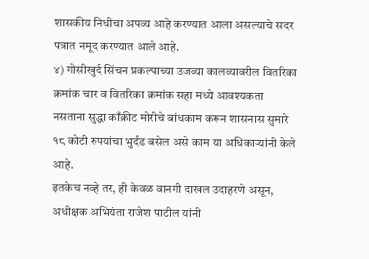शासकीय निधीचा अपव्य आहे करण्यात आला असल्याचे सदर पत्रात नमूद करण्यात आले आहे.
४) गोसीखुर्द सिंचन प्रकल्पाच्या उजव्या कालव्यावरील वितरिका क्रमांक चार व वितरिका क्रमांक सहा मध्ये आवश्यकता नसताना सुद्धा काँक्रीट मोरीचे बांधकाम करून शासनास सुमारे १८ कोटी रुपयांचा भुर्दंड बसेल असे काम या अधिकाऱ्यांनी केले आहे.
इतकेच नव्हे तर, ही केवळ वानगी दाखल उदाहरणे असून, अधीक्षक अभियंता राजेश पाटील यांनी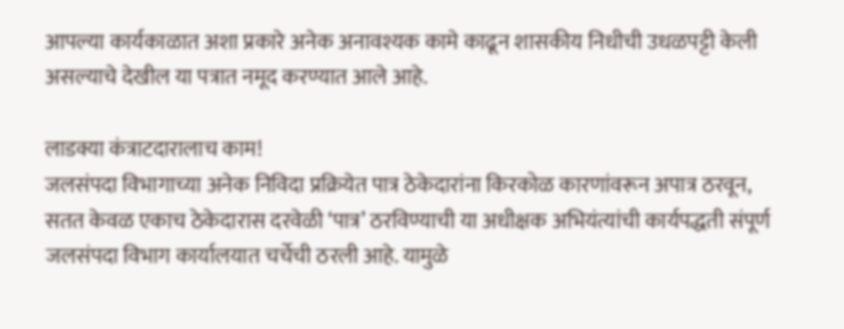आपल्या कार्यकाळात अशा प्रकारे अनेक अनावश्यक कामे काढून शासकीय निधीची उधळपट्टी केली असल्याचे देखील या पत्रात नमूद करण्यात आले आहे.

लाडक्या कंत्राटदारालाच काम!
जलसंपदा विभागाच्या अनेक निविदा प्रक्रियेत पात्र ठेकेदारांना किरकोळ कारणांवरून अपात्र ठरवून, सतत केवळ एकाच ठेकेदारास दरवेळी ‘पात्र’ ठरविण्याची या अधीक्षक अभियंत्यांची कार्यपद्धती संपूर्ण जलसंपदा विभाग कार्यालयात चर्चेची ठरली आहे. यामुळे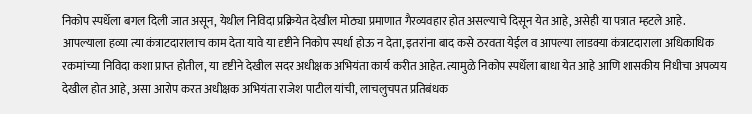निकोप स्पर्धेला बगल दिली जात असून, येथील निविदा प्रक्रियेत देखील मोठ्या प्रमाणात गैरव्यवहार होत असल्याचे दिसून येत आहे, असेही या पत्रात म्हटले आहे. आपल्याला हव्या त्या कंत्राटदारालाच काम देता यावे या दृष्टीने निकोप स्पर्धा होऊ न देता, इतरांना बाद कसे ठरवता येईल व आपल्या लाडक्या कंत्राटदाराला अधिकाधिक रकमांच्या निविदा कशा प्राप्त होतील, या दृष्टीने देखील सदर अधीक्षक अभियंता कार्य करीत आहेत. त्यामुळे निकोप स्पर्धेला बाधा येत आहे आणि शासकीय निधीचा अपव्यय देखील होत आहे, असा आरोप करत अधीक्षक अभियंता राजेश पाटील यांची, लाचलुचपत प्रतिबंधक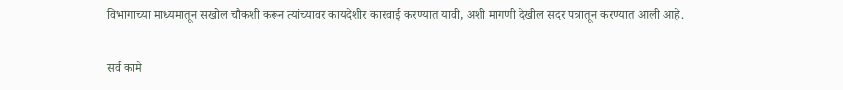विभागाच्या माध्यमातून सखोल चौकशी करून त्यांच्यावर कायदेशीर कारवाई करण्यात यावी, अशी मागणी देखील सदर पत्रातून करण्यात आली आहे.

सर्व कामे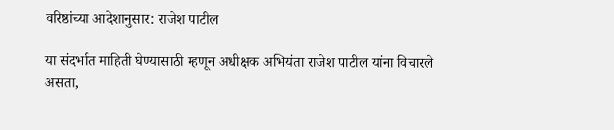वरिष्ठांच्या आदेशानुसार: राजेश पाटील

या संदर्भात माहिती घेण्यासाठी म्हणून अधीक्षक अभियंता राजेश पाटील यांना विचारले असता,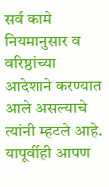सर्व कामे नियमानुसार व वरिष्ठांच्या आदेशाने करण्यात आले असल्याचे त्यांनी म्हटले आहे. यापूर्वीही आपण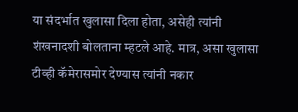या संदर्भात खुलासा दिला होता, असेही त्यांनी शंखनादशी बोलताना म्हटले आहे. मात्र, असा खुलासा टीव्ही कॅमेरासमोर देण्यास त्यांनी नकार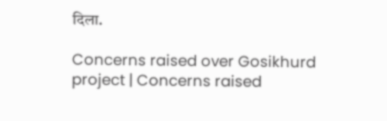दिला.

Concerns raised over Gosikhurd project | Concerns raised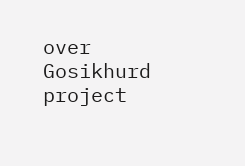over Gosikhurd  project